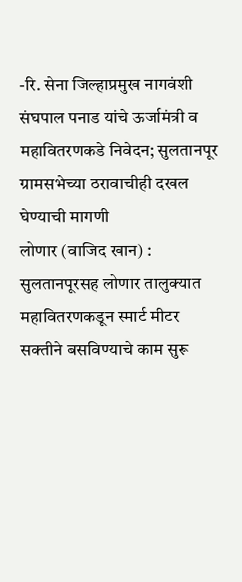-रि. सेना जिल्हाप्रमुख नागवंशी संघपाल पनाड यांचे ऊर्जामंत्री व महावितरणकडे निवेदन; सुलतानपूर ग्रामसभेच्या ठरावाचीही दखल घेण्याची मागणी
लोणार (वाजिद खान) : सुलतानपूरसह लोणार तालुक्यात महावितरणकडून स्मार्ट मीटर सक्तीने बसविण्याचे काम सुरू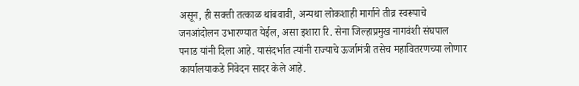असून, ही सक्ती तत्काळ थांबवावी, अन्यथा लोकशाही मार्गाने तीव्र स्वरूपाचे जनआंदोलन उभारण्यात येईल, असा इशारा रि. सेना जिल्हाप्रमुख नागवंशी संघपाल पनाड यांनी दिला आहे. यासंदर्भात त्यांनी राज्याचे ऊर्जामंत्री तसेच महावितरणच्या लोणार कार्यालयाकडे निवेदन सादर केले आहे.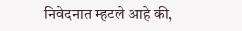निवेदनात म्हटले आहे की,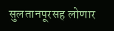सुलतानपूरसह लोणार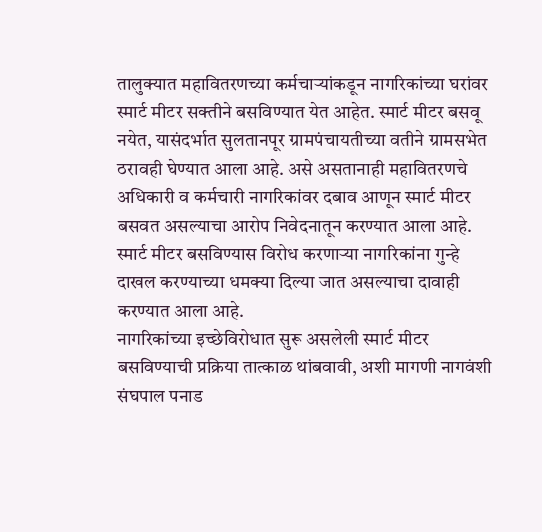तालुक्यात महावितरणच्या कर्मचाऱ्यांकडून नागरिकांच्या घरांवर स्मार्ट मीटर सक्तीने बसविण्यात येत आहेत. स्मार्ट मीटर बसवू नयेत, यासंदर्भात सुलतानपूर ग्रामपंचायतीच्या वतीने ग्रामसभेत ठरावही घेण्यात आला आहे. असे असतानाही महावितरणचे अधिकारी व कर्मचारी नागरिकांवर दबाव आणून स्मार्ट मीटर बसवत असल्याचा आरोप निवेदनातून करण्यात आला आहे. स्मार्ट मीटर बसविण्यास विरोध करणाऱ्या नागरिकांना गुन्हे दाखल करण्याच्या धमक्या दिल्या जात असल्याचा दावाही करण्यात आला आहे.
नागरिकांच्या इच्छेविरोधात सुरू असलेली स्मार्ट मीटर बसविण्याची प्रक्रिया तात्काळ थांबवावी, अशी मागणी नागवंशी संघपाल पनाड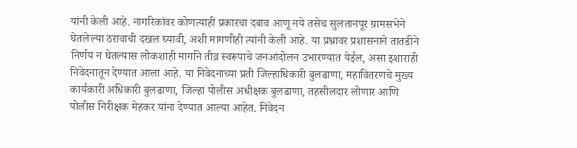यांनी केली आहे. नागरिकांवर कोणत्याही प्रकारचा दबाव आणू नये तसेच सुलतानपूर ग्रामसभेने घेतलेल्या ठरावाची दखल घ्यावी, अशी मागणीही त्यांनी केली आहे. या प्रश्नावर प्रशासनाने तातडीने निर्णय न घेतल्यास लोकशाही मार्गाने तीव्र स्वरूपाचे जनआंदोलन उभारण्यात येईल, असा इशाराही निवेदनातून देण्यात आला आहे. या निवेदनाच्या प्रती जिल्हाधिकारी बुलढाणा, महावितरणचे मुख्य कार्यकारी अधिकारी बुलढाणा, जिल्हा पोलीस अधीक्षक बुलढाणा, तहसीलदार लोणार आणि पोलीस निरीक्षक मेहकर यांना देण्यात आल्या आहेत. निवेदन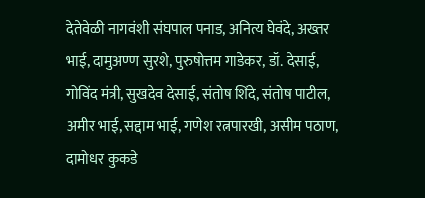देतेवेळी नागवंशी संघपाल पनाड, अनित्य घेवंदे, अख्तर भाई, दामुअण्ण सुरशे, पुरुषोत्तम गाडेकर, डॉ. देसाई, गोविंद मंत्री, सुखदेव देसाई, संतोष शिंदे, संतोष पाटील, अमीर भाई, सद्दाम भाई, गणेश रत्नपारखी, असीम पठाण, दामोधर कुकडे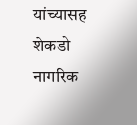यांच्यासह शेकडो नागरिक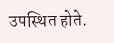उपस्थित होते.